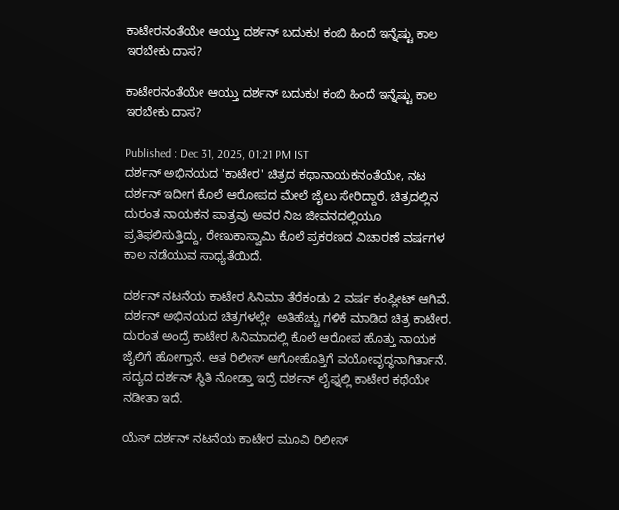ಕಾಟೇರನಂತೆಯೇ ಆಯ್ತು ದರ್ಶನ್ ಬದುಕು! ಕಂಬಿ ಹಿಂದೆ ಇನ್ನೆಷ್ಟು ಕಾಲ ಇರಬೇಕು ದಾಸ?

ಕಾಟೇರನಂತೆಯೇ ಆಯ್ತು ದರ್ಶನ್ ಬದುಕು! ಕಂಬಿ ಹಿಂದೆ ಇನ್ನೆಷ್ಟು ಕಾಲ ಇರಬೇಕು ದಾಸ?

Published : Dec 31, 2025, 01:21 PM IST
ದರ್ಶನ್ ಅಭಿನಯದ 'ಕಾಟೇರ' ಚಿತ್ರದ ಕಥಾನಾಯಕನಂತೆಯೇ, ನಟ ದರ್ಶನ್ ಇದೀಗ ಕೊಲೆ ಆರೋಪದ ಮೇಲೆ ಜೈಲು ಸೇರಿದ್ದಾರೆ. ಚಿತ್ರದಲ್ಲಿನ ದುರಂತ ನಾಯಕನ ಪಾತ್ರವು ಅವರ ನಿಜ ಜೀವನದಲ್ಲಿಯೂ ಪ್ರತಿಫಲಿಸುತ್ತಿದ್ದು, ರೇಣುಕಾಸ್ವಾಮಿ ಕೊಲೆ ಪ್ರಕರಣದ ವಿಚಾರಣೆ ವರ್ಷಗಳ ಕಾಲ ನಡೆಯುವ ಸಾಧ್ಯತೆಯಿದೆ.

ದರ್ಶನ್ ನಟನೆಯ ಕಾಟೇರ ಸಿನಿಮಾ ತೆರೆಕಂಡು 2 ವರ್ಷ ಕಂಪ್ಲೀಟ್ ಆಗಿವೆ. ದರ್ಶನ್ ಅಭಿನಯದ ಚಿತ್ರಗಳಲ್ಲೇ  ಅತಿಹೆಚ್ಚು ಗಳಿಕೆ ಮಾಡಿದ ಚಿತ್ರ ಕಾಟೇರ. ದುರಂತ ಅಂದ್ರೆ ಕಾಟೇರ ಸಿನಿಮಾದಲ್ಲಿ ಕೊಲೆ ಆರೋಪ ಹೊತ್ತು ನಾಯಕ ಜೈಲಿಗೆ ಹೋಗ್ತಾನೆ. ಆತ ರಿಲೀಸ್ ಆಗೋಹೊತ್ತಿಗೆ ವಯೋವೃದ್ಧನಾಗಿರ್ತಾನೆ. ಸದ್ಯದ ದರ್ಶನ್ ಸ್ಥಿತಿ ನೋಡ್ತಾ ಇದ್ರೆ ದರ್ಶನ್ ಲೈಫ್ನಲ್ಲಿ ಕಾಟೇರ ಕಥೆಯೇ ನಡೀತಾ ಇದೆ.

ಯೆಸ್ ದರ್ಶನ್ ನಟನೆಯ ಕಾಟೇರ ಮೂವಿ ರಿಲೀಸ್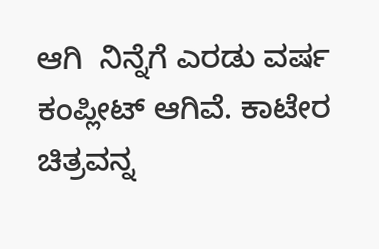ಆಗಿ  ನಿನ್ನೆಗೆ ಎರಡು ವರ್ಷ ಕಂಪ್ಲೀಟ್ ಆಗಿವೆ. ಕಾಟೇರ ಚಿತ್ರವನ್ನ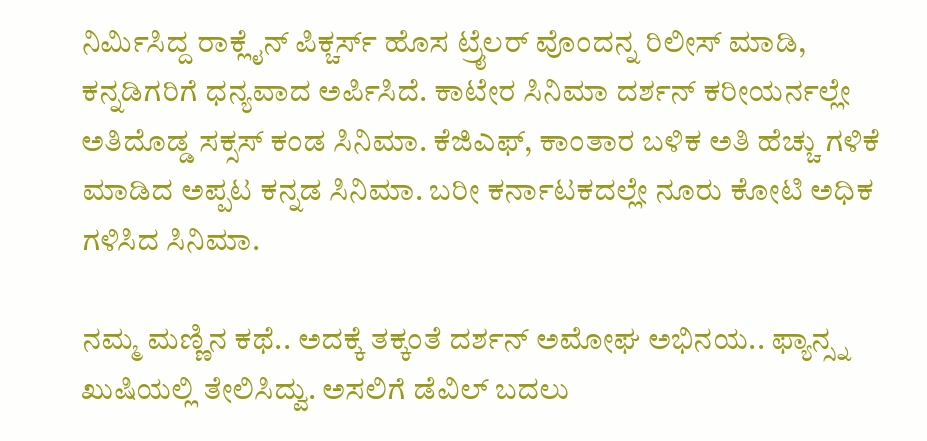ನಿರ್ಮಿಸಿದ್ದ ರಾಕ್ಲೈನ್ ಪಿಕ್ಚರ್ಸ್ ಹೊಸ ಟ್ರೈಲರ್ ವೊಂದನ್ನ ರಿಲೀಸ್ ಮಾಡಿ, ಕನ್ನಡಿಗರಿಗೆ ಧನ್ಯವಾದ ಅರ್ಪಿಸಿದೆ. ಕಾಟೇರ ಸಿನಿಮಾ ದರ್ಶನ್ ಕರೀಯರ್ನಲ್ಲೇ ಅತಿದೊಡ್ಡ ಸಕ್ಸಸ್ ಕಂಡ ಸಿನಿಮಾ. ಕೆಜಿಎಫ್, ಕಾಂತಾರ ಬಳಿಕ ಅತಿ ಹೆಚ್ಚು ಗಳಿಕೆ ಮಾಡಿದ ಅಪ್ಪಟ ಕನ್ನಡ ಸಿನಿಮಾ. ಬರೀ ಕರ್ನಾಟಕದಲ್ಲೇ ನೂರು ಕೋಟಿ ಅಧಿಕ ಗಳಿಸಿದ ಸಿನಿಮಾ.

ನಮ್ಮ ಮಣ್ಣಿನ ಕಥೆ.. ಅದಕ್ಕೆ ತಕ್ಕಂತೆ ದರ್ಶನ್ ಅಮೋಘ ಅಭಿನಯ.. ಫ್ಯಾನ್ಸ್ನ ಖುಷಿಯಲ್ಲಿ ತೇಲಿಸಿದ್ವು. ಅಸಲಿಗೆ ಡೆವಿಲ್ ಬದಲು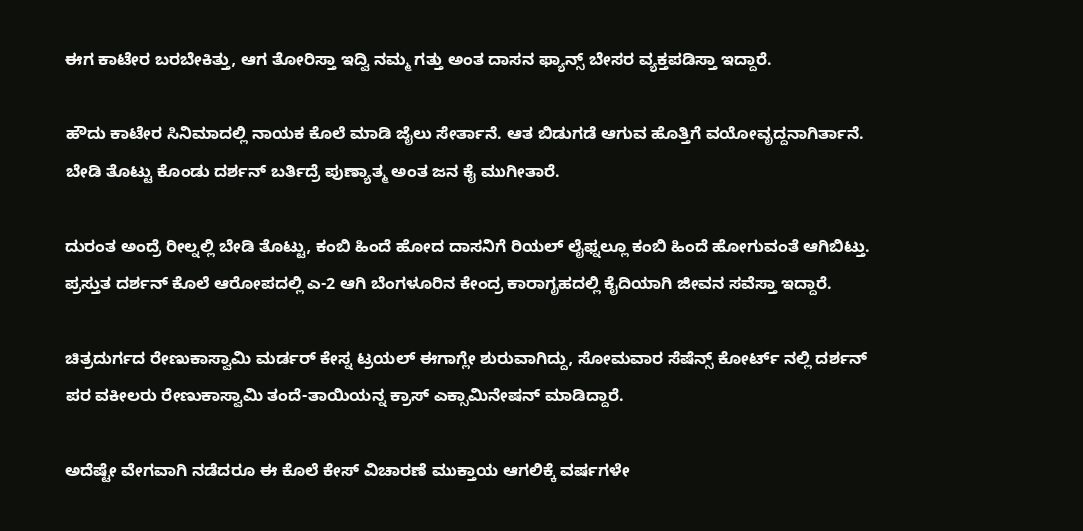ಈಗ ಕಾಟೇರ ಬರಬೇಕಿತ್ತು, ಆಗ ತೋರಿಸ್ತಾ ಇದ್ವಿ ನಮ್ಮ ಗತ್ತು ಅಂತ ದಾಸನ ಫ್ಯಾನ್ಸ್ ಬೇಸರ ವ್ಯಕ್ತಪಡಿಸ್ತಾ ಇದ್ದಾರೆ.

ಹೌದು ಕಾಟೇರ ಸಿನಿಮಾದಲ್ಲಿ ನಾಯಕ ಕೊಲೆ ಮಾಡಿ ಜೈಲು ಸೇರ್ತಾನೆ. ಆತ ಬಿಡುಗಡೆ ಆಗುವ ಹೊತ್ತಿಗೆ ವಯೋವೃದ್ದನಾಗಿರ್ತಾನೆ. ಬೇಡಿ ತೊಟ್ಟು ಕೊಂಡು ದರ್ಶನ್ ಬರ್ತಿದ್ರೆ ಪುಣ್ಯಾತ್ಮ ಅಂತ ಜನ ಕೈ ಮುಗೀತಾರೆ.

ದುರಂತ ಅಂದ್ರೆ ರೀಲ್ನಲ್ಲಿ ಬೇಡಿ ತೊಟ್ಟು, ಕಂಬಿ ಹಿಂದೆ ಹೋದ ದಾಸನಿಗೆ ರಿಯಲ್ ಲೈಫ್ನಲ್ಲೂ ಕಂಬಿ ಹಿಂದೆ ಹೋಗುವಂತೆ ಆಗಿಬಿಟ್ತು. ಪ್ರಸ್ತುತ ದರ್ಶನ್ ಕೊಲೆ ಆರೋಪದಲ್ಲಿ ಎ-2 ಆಗಿ ಬೆಂಗಳೂರಿನ ಕೇಂದ್ರ ಕಾರಾಗೃಹದಲ್ಲಿ ಕೈದಿಯಾಗಿ ಜೀವನ ಸವೆಸ್ತಾ ಇದ್ದಾರೆ.

ಚಿತ್ರದುರ್ಗದ ರೇಣುಕಾಸ್ವಾಮಿ ಮರ್ಡರ್ ಕೇಸ್ನ ಟ್ರಯಲ್ ಈಗಾಗ್ಲೇ ಶುರುವಾಗಿದ್ದು, ಸೋಮವಾರ ಸೆಷೆನ್ಸ್ ಕೋರ್ಟ್ ನಲ್ಲಿ ದರ್ಶನ್ ಪರ ವಕೀಲರು ರೇಣುಕಾಸ್ವಾಮಿ ತಂದೆ-ತಾಯಿಯನ್ನ ಕ್ರಾಸ್ ಎಕ್ಸಾಮಿನೇಷನ್ ಮಾಡಿದ್ದಾರೆ.

ಅದೆಷ್ಟೇ ವೇಗವಾಗಿ ನಡೆದರೂ ಈ ಕೊಲೆ ಕೇಸ್ ವಿಚಾರಣೆ ಮುಕ್ತಾಯ ಆಗಲಿಕ್ಕೆ ವರ್ಷಗಳೇ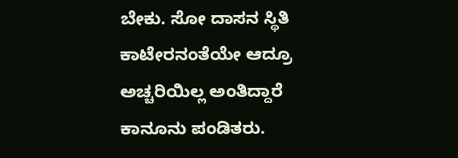ಬೇಕು. ಸೋ ದಾಸನ ಸ್ಥಿತಿ ಕಾಟೇರನಂತೆಯೇ ಆದ್ರೂ ಅಚ್ಚರಿಯಿಲ್ಲ ಅಂತಿದ್ದಾರೆ ಕಾನೂನು ಪಂಡಿತರು.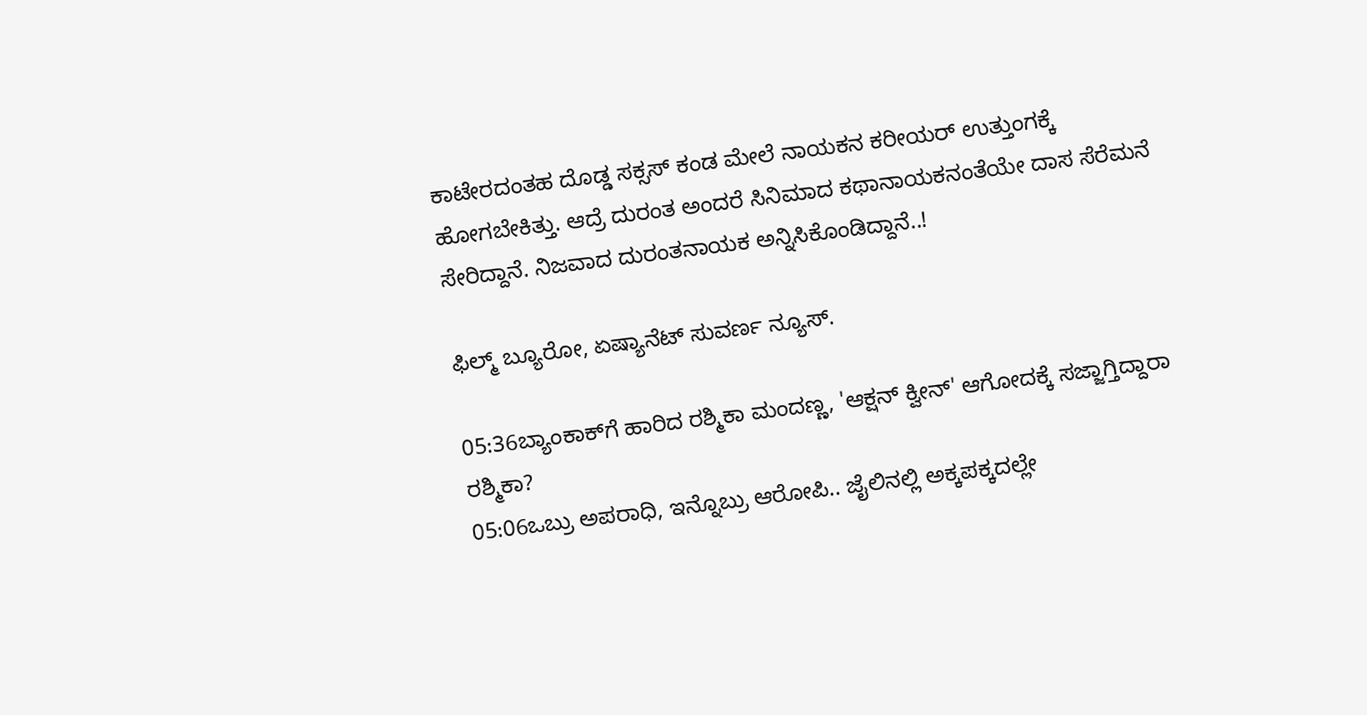ಕಾಟೇರದಂತಹ ದೊಡ್ಡ ಸಕ್ಸಸ್ ಕಂಡ ಮೇಲೆ ನಾಯಕನ ಕರೀಯರ್ ಉತ್ತುಂಗಕ್ಕೆ ಹೋಗಬೇಕಿತ್ತು. ಆದ್ರೆ ದುರಂತ ಅಂದರೆ ಸಿನಿಮಾದ ಕಥಾನಾಯಕನಂತೆಯೇ ದಾಸ ಸೆರೆಮನೆ ಸೇರಿದ್ದಾನೆ. ನಿಜವಾದ ದುರಂತನಾಯಕ ಅನ್ನಿಸಿಕೊಂಡಿದ್ದಾನೆ..!

ಫಿಲ್ಮ್ ಬ್ಯೂರೋ, ಏಷ್ಯಾನೆಟ್ ಸುವರ್ಣ ನ್ಯೂಸ್.

05:36ಬ್ಯಾಂಕಾಕ್‌ಗೆ ಹಾರಿದ ರಶ್ಮಿಕಾ ಮಂದಣ್ಣ, 'ಆಕ್ಷನ್ ಕ್ವೀನ್' ಆಗೋದಕ್ಕೆ ಸಜ್ಜಾಗ್ತಿದ್ದಾರಾ ರಶ್ಮಿಕಾ?
05:06ಒಬ್ರು ಅಪರಾಧಿ, ಇನ್ನೊಬ್ರು ಆರೋಪಿ.. ಜೈಲಿನಲ್ಲಿ ಅಕ್ಕಪಕ್ಕದಲ್ಲೇ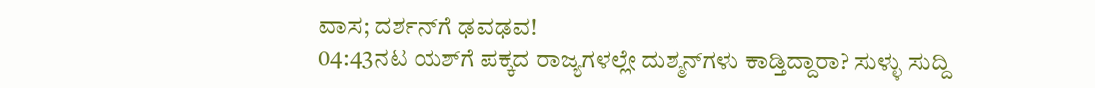ವಾಸ; ದರ್ಶನ್‌ಗೆ ಢವಢವ!
04:43ನಟ ಯಶ್‌ಗೆ ಪಕ್ಕದ ರಾಜ್ಯಗಳಲ್ಲೇ ದುಶ್ಮನ್‌ಗಳು ಕಾಡ್ತಿದ್ದಾರಾ? ಸುಳ್ಳು ಸುದ್ದಿ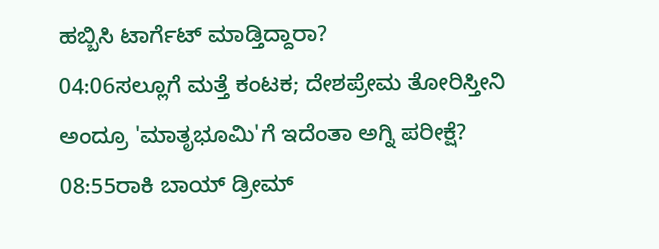ಹಬ್ಬಿಸಿ ಟಾರ್ಗೆಟ್‌ ಮಾಡ್ತಿದ್ದಾರಾ?
04:06ಸಲ್ಲೂಗೆ ಮತ್ತೆ ಕಂಟಕ; ದೇಶಪ್ರೇಮ ತೋರಿಸ್ತೀನಿ ಅಂದ್ರೂ 'ಮಾತೃಭೂಮಿ'ಗೆ ಇದೆಂತಾ ಅಗ್ನಿ ಪರೀಕ್ಷೆ?
08:55ರಾಕಿ ಬಾಯ್ ಡ್ರೀಮ್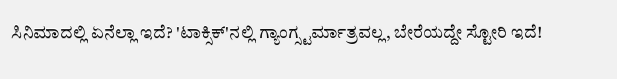ಸಿನಿಮಾದಲ್ಲಿ ಏನೆಲ್ಲಾ ಇದೆ? 'ಟಾಕ್ಸಿಕ್'ನಲ್ಲಿ ಗ್ಯಾಂಗ್ಸ್ಟರ್ಮಾತ್ರವಲ್ಲ, ಬೇರೆಯದ್ದೇ ಸ್ಟೋರಿ ಇದೆ!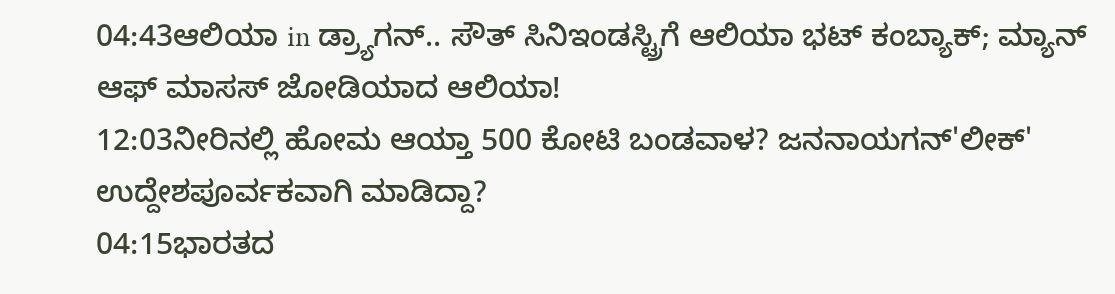04:43ಆಲಿಯಾ in ಡ್ರ್ಯಾಗನ್.. ಸೌತ್ ಸಿನಿಇಂಡಸ್ಟ್ರಿಗೆ ಆಲಿಯಾ ಭಟ್ ಕಂಬ್ಯಾಕ್; ಮ್ಯಾನ್ ಆಫ್ ಮಾಸಸ್ ಜೋಡಿಯಾದ ಆಲಿಯಾ!
12:03ನೀರಿನಲ್ಲಿ ಹೋಮ ಆಯ್ತಾ 500 ಕೋಟಿ ಬಂಡವಾಳ? ಜನನಾಯಗನ್'ಲೀಕ್' ಉದ್ದೇಶಪೂರ್ವಕವಾಗಿ ಮಾಡಿದ್ದಾ?
04:15ಭಾರತದ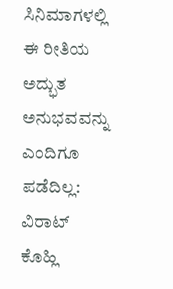ಸಿನಿಮಾಗಳಲ್ಲಿ ಈ ರೀತಿಯ ಅದ್ಭುತ ಅನುಭವವನ್ನು ಎಂದಿಗೂ ಪಡೆದಿಲ್ಲ: ವಿರಾಟ್ ಕೊಹ್ಲಿ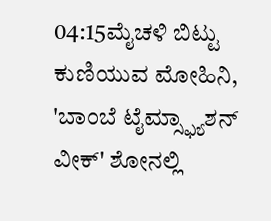04:15ಮೈಚಳಿ ಬಿಟ್ಟು ಕುಣಿಯುವ ಮೋಹಿನಿ, 'ಬಾಂಬೆ ಟೈಮ್ಸ್ಫ್ಯಾಶನ್ ವೀಕ್' ಶೋನಲ್ಲಿ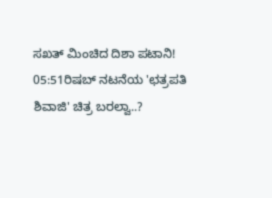ಸಖತ್ ಮಿಂಚಿದ ದಿಶಾ ಪಟಾನಿ!
05:51ರಿಷಬ್ ನಟನೆಯ 'ಛತ್ರಪತಿ ಶಿವಾಜಿ' ಚಿತ್ರ ಬರಲ್ವಾ..?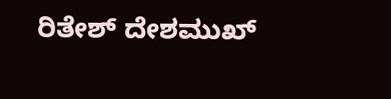ರಿತೇಶ್ ದೇಶಮುಖ್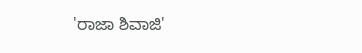'ರಾಜಾ ಶಿವಾಜಿ'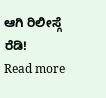ಆಗಿ ರಿಲೀಸ್ಗೆ ರೆಡಿ!
Read more